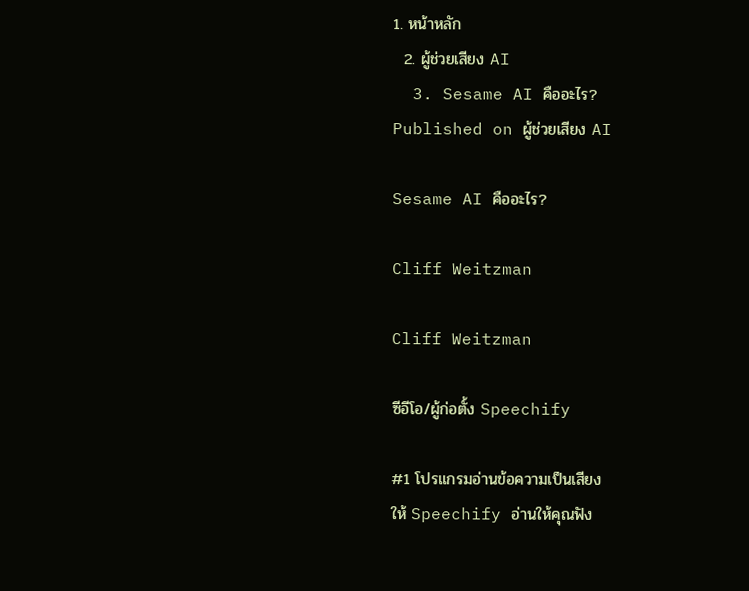1. หน้าหลัก
  2. ผู้ช่วยเสียง AI
  3. Sesame AI คืออะไร?
Published on ผู้ช่วยเสียง AI

Sesame AI คืออะไร?

Cliff Weitzman

Cliff Weitzman

ซีอีโอ/ผู้ก่อตั้ง Speechify

#1 โปรแกรมอ่านข้อความเป็นเสียง
ให้ Speechify อ่านให้คุณฟัง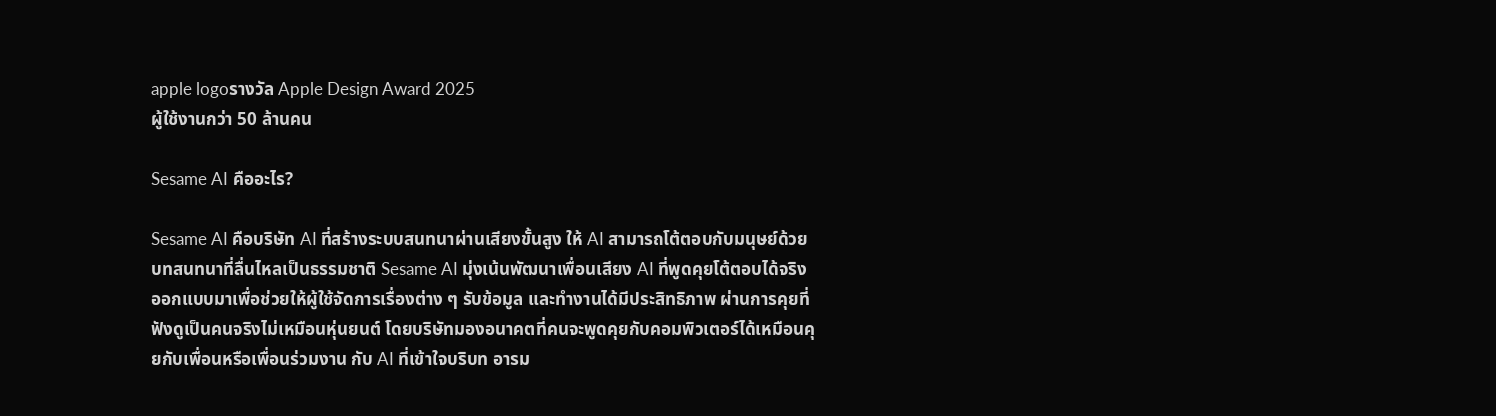apple logoรางวัล Apple Design Award 2025
ผู้ใช้งานกว่า 50 ล้านคน

Sesame AI คืออะไร?

Sesame AI คือบริษัท AI ที่สร้างระบบสนทนาผ่านเสียงขั้นสูง ให้ AI สามารถโต้ตอบกับมนุษย์ด้วยบทสนทนาที่ลื่นไหลเป็นธรรมชาติ Sesame AI มุ่งเน้นพัฒนาเพื่อนเสียง AI ที่พูดคุยโต้ตอบได้จริง ออกแบบมาเพื่อช่วยให้ผู้ใช้จัดการเรื่องต่าง ๆ รับข้อมูล และทำงานได้มีประสิทธิภาพ ผ่านการคุยที่ฟังดูเป็นคนจริงไม่เหมือนหุ่นยนต์ โดยบริษัทมองอนาคตที่คนจะพูดคุยกับคอมพิวเตอร์ได้เหมือนคุยกับเพื่อนหรือเพื่อนร่วมงาน กับ AI ที่เข้าใจบริบท อารม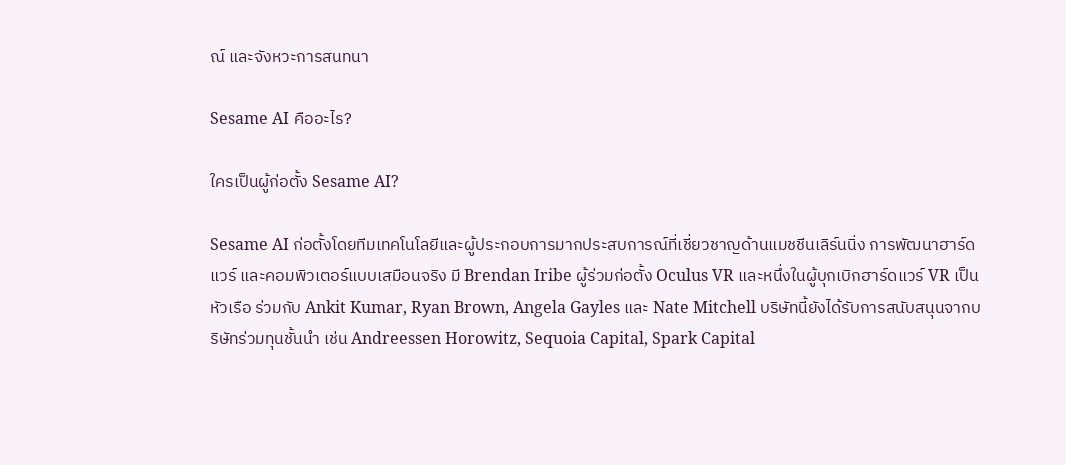ณ์ และจังหวะการสนทนา

Sesame AI คืออะไร?

ใครเป็นผู้ก่อตั้ง Sesame AI?

Sesame AI ก่อตั้งโดยทีมเทคโนโลยีและผู้ประกอบการมากประสบการณ์ที่เชี่ยวชาญด้านแมชชีนเลิร์นนิ่ง การพัฒนาฮาร์ดแวร์ และคอมพิวเตอร์แบบเสมือนจริง มี Brendan Iribe ผู้ร่วมก่อตั้ง Oculus VR และหนึ่งในผู้บุกเบิกฮาร์ดแวร์ VR เป็นหัวเรือ ร่วมกับ Ankit Kumar, Ryan Brown, Angela Gayles และ Nate Mitchell บริษัทนี้ยังได้รับการสนับสนุนจากบริษัทร่วมทุนชั้นนำ เช่น Andreessen Horowitz, Sequoia Capital, Spark Capital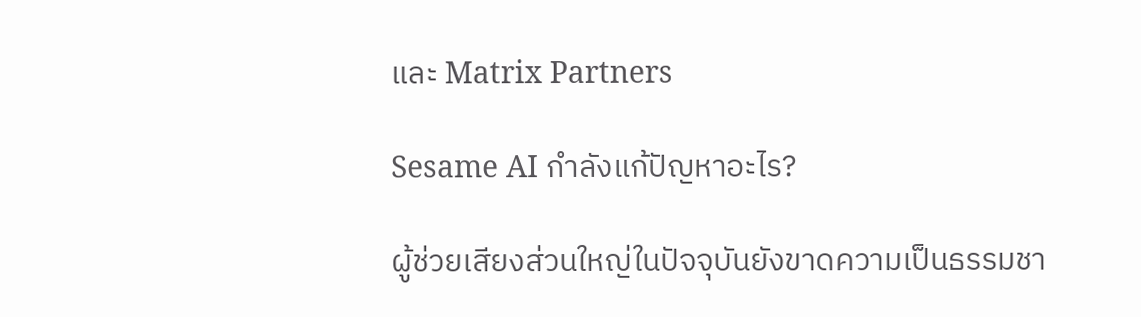และ Matrix Partners

Sesame AI กำลังแก้ปัญหาอะไร?

ผู้ช่วยเสียงส่วนใหญ่ในปัจจุบันยังขาดความเป็นธรรมชา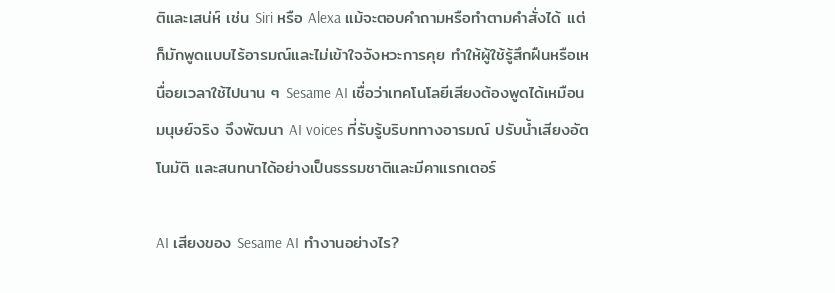ติและเสน่ห์ เช่น Siri หรือ Alexa แม้จะตอบคำถามหรือทำตามคำสั่งได้ แต่ก็มักพูดแบบไร้อารมณ์และไม่เข้าใจจังหวะการคุย ทำให้ผู้ใช้รู้สึกฝืนหรือเหนื่อยเวลาใช้ไปนาน ๆ Sesame AI เชื่อว่าเทคโนโลยีเสียงต้องพูดได้เหมือนมนุษย์จริง จึงพัฒนา AI voices ที่รับรู้บริบททางอารมณ์ ปรับน้ำเสียงอัตโนมัติ และสนทนาได้อย่างเป็นธรรมชาติและมีคาแรกเตอร์

AI เสียงของ Sesame AI ทำงานอย่างไร?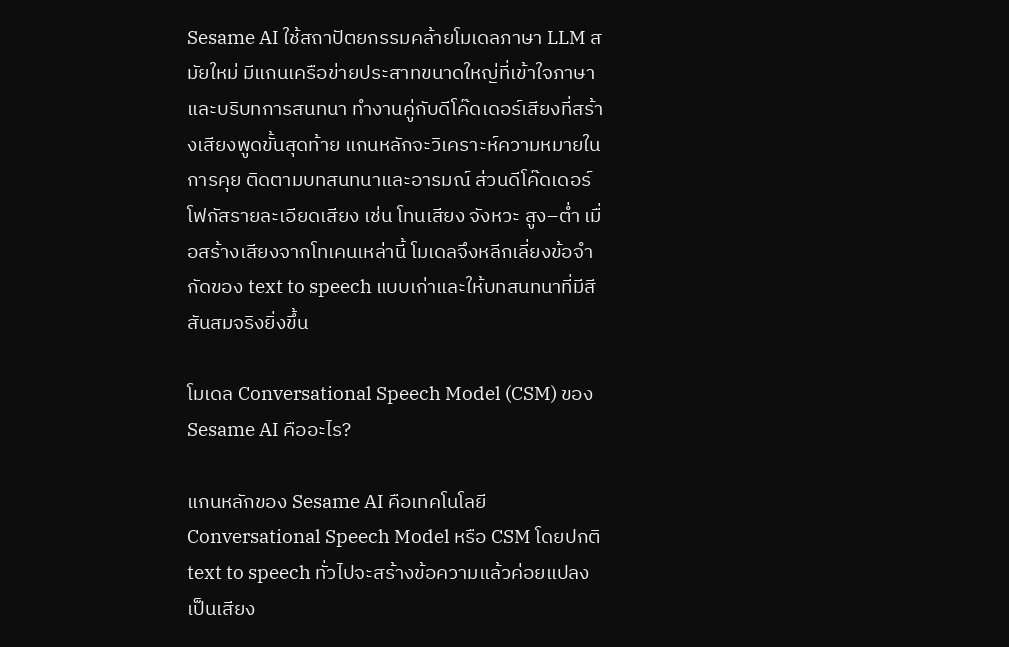Sesame AI ใช้สถาปัตยกรรมคล้ายโมเดลภาษา LLM สมัยใหม่ มีแกนเครือข่ายประสาทขนาดใหญ่ที่เข้าใจภาษาและบริบทการสนทนา ทำงานคู่กับดีโค๊ดเดอร์เสียงที่สร้างเสียงพูดขั้นสุดท้าย แกนหลักจะวิเคราะห์ความหมายในการคุย ติดตามบทสนทนาและอารมณ์ ส่วนดีโค๊ดเดอร์โฟกัสรายละเอียดเสียง เช่น โทนเสียง จังหวะ สูง–ต่ำ เมื่อสร้างเสียงจากโทเคนเหล่านี้ โมเดลจึงหลีกเลี่ยงข้อจำกัดของ text to speech แบบเก่าและให้บทสนทนาที่มีสีสันสมจริงยิ่งขึ้น

โมเดล Conversational Speech Model (CSM) ของ Sesame AI คืออะไร?

แกนหลักของ Sesame AI คือเทคโนโลยี Conversational Speech Model หรือ CSM โดยปกติ text to speech ทั่วไปจะสร้างข้อความแล้วค่อยแปลงเป็นเสียง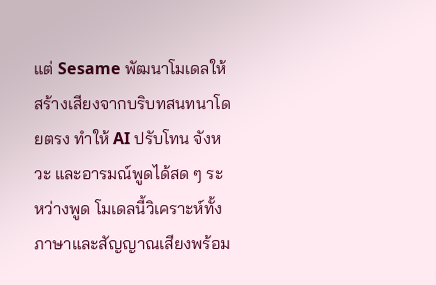แต่ Sesame พัฒนาโมเดลให้สร้างเสียงจากบริบทสนทนาโดยตรง ทำให้ AI ปรับโทน จังหวะ และอารมณ์พูดได้สด ๆ ระหว่างพูด โมเดลนี้วิเคราะห์ทั้งภาษาและสัญญาณเสียงพร้อม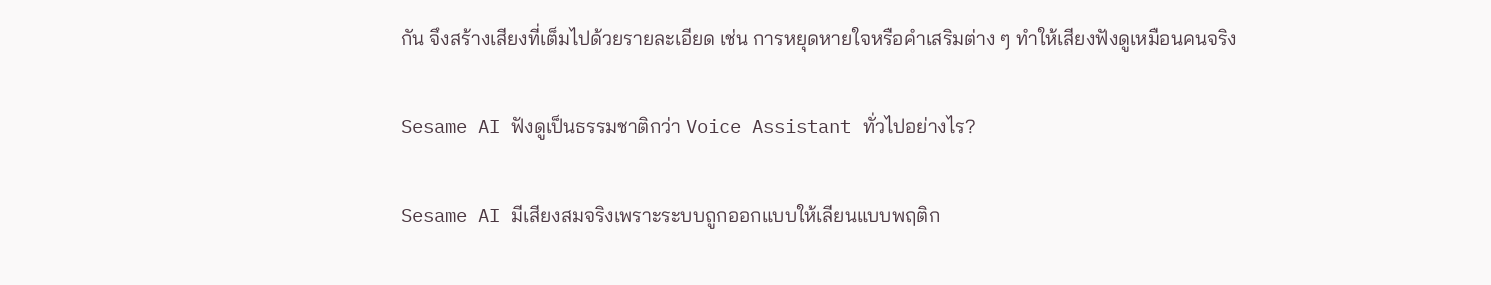กัน จึงสร้างเสียงที่เต็มไปด้วยรายละเอียด เช่น การหยุดหายใจหรือคำเสริมต่าง ๆ ทำให้เสียงฟังดูเหมือนคนจริง

Sesame AI ฟังดูเป็นธรรมชาติกว่า Voice Assistant ทั่วไปอย่างไร?

Sesame AI มีเสียงสมจริงเพราะระบบถูกออกแบบให้เลียนแบบพฤติก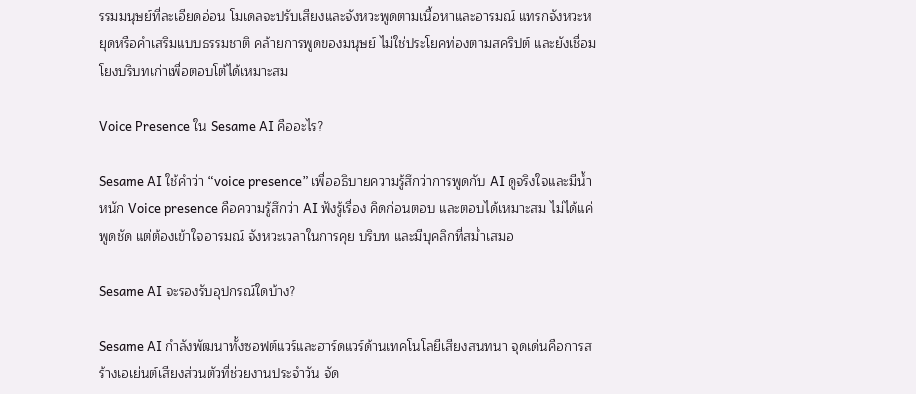รรมมนุษย์ที่ละเอียดอ่อน โมเดลจะปรับเสียงและจังหวะพูดตามเนื้อหาและอารมณ์ แทรกจังหวะหยุดหรือคำเสริมแบบธรรมชาติ คล้ายการพูดของมนุษย์ ไม่ใช่ประโยคท่องตามสคริปต์ และยังเชื่อมโยงบริบทเก่าเพื่อตอบโต้ได้เหมาะสม

Voice Presence ใน Sesame AI คืออะไร?

Sesame AI ใช้คำว่า “voice presence” เพื่ออธิบายความรู้สึกว่าการพูดกับ AI ดูจริงใจและมีน้ำหนัก Voice presence คือความรู้สึกว่า AI ฟังรู้เรื่อง คิดก่อนตอบ และตอบได้เหมาะสม ไม่ได้แค่พูดชัด แต่ต้องเข้าใจอารมณ์ จังหวะเวลาในการคุย บริบท และมีบุคลิกที่สม่ำเสมอ

Sesame AI จะรองรับอุปกรณ์ใดบ้าง?

Sesame AI กำลังพัฒนาทั้งซอฟต์แวร์และฮาร์ดแวร์ด้านเทคโนโลยีเสียงสนทนา จุดเด่นคือการสร้างเอเย่นต์เสียงส่วนตัวที่ช่วยงานประจำวัน จัด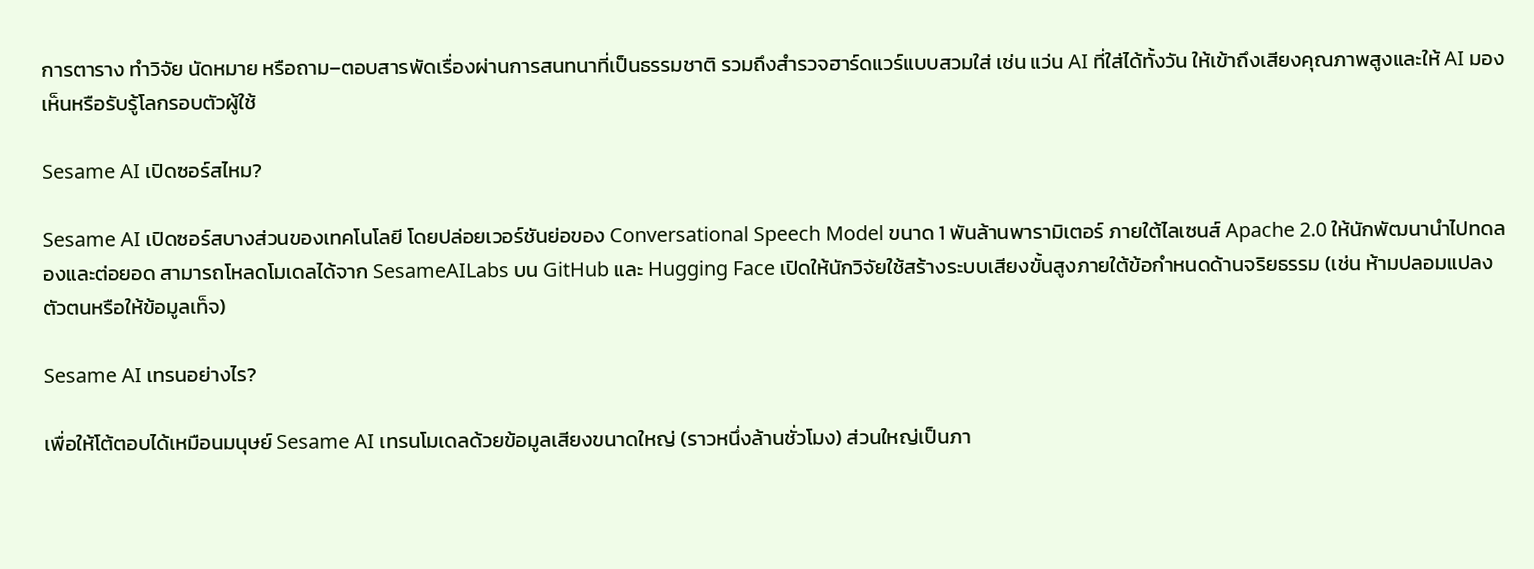การตาราง ทำวิจัย นัดหมาย หรือถาม–ตอบสารพัดเรื่องผ่านการสนทนาที่เป็นธรรมชาติ รวมถึงสำรวจฮาร์ดแวร์แบบสวมใส่ เช่น แว่น AI ที่ใส่ได้ทั้งวัน ให้เข้าถึงเสียงคุณภาพสูงและให้ AI มองเห็นหรือรับรู้โลกรอบตัวผู้ใช้

Sesame AI เปิดซอร์สไหม?

Sesame AI เปิดซอร์สบางส่วนของเทคโนโลยี โดยปล่อยเวอร์ชันย่อของ Conversational Speech Model ขนาด 1 พันล้านพารามิเตอร์ ภายใต้ไลเซนส์ Apache 2.0 ให้นักพัฒนานำไปทดลองและต่อยอด สามารถโหลดโมเดลได้จาก SesameAILabs บน GitHub และ Hugging Face เปิดให้นักวิจัยใช้สร้างระบบเสียงขั้นสูงภายใต้ข้อกำหนดด้านจริยธรรม (เช่น ห้ามปลอมแปลงตัวตนหรือให้ข้อมูลเท็จ)

Sesame AI เทรนอย่างไร?

เพื่อให้โต้ตอบได้เหมือนมนุษย์ Sesame AI เทรนโมเดลด้วยข้อมูลเสียงขนาดใหญ่ (ราวหนึ่งล้านชั่วโมง) ส่วนใหญ่เป็นภา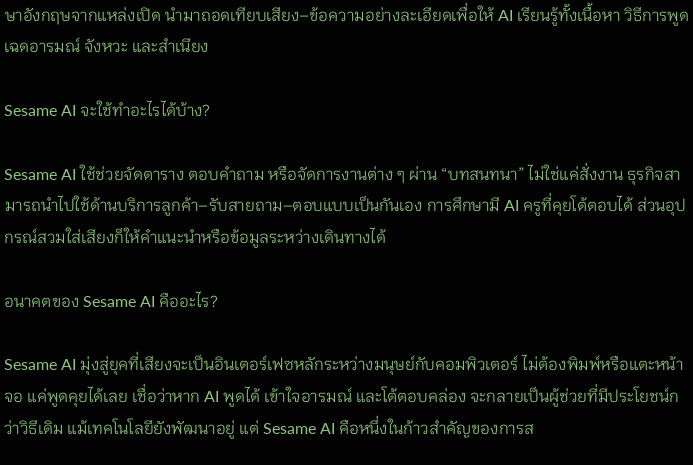ษาอังกฤษจากแหล่งเปิด นำมาถอดเทียบเสียง–ข้อความอย่างละเอียดเพื่อให้ AI เรียนรู้ทั้งเนื้อหา วิธีการพูด เฉดอารมณ์ จังหวะ และสำเนียง

Sesame AI จะใช้ทำอะไรได้บ้าง?

Sesame AI ใช้ช่วยจัดตาราง ตอบคำถาม หรือจัดการงานต่าง ๆ ผ่าน “บทสนทนา” ไม่ใช่แค่สั่งงาน ธุรกิจสามารถนำไปใช้ด้านบริการลูกค้า–รับสายถาม–ตอบแบบเป็นกันเอง การศึกษามี AI ครูที่คุยโต้ตอบได้ ส่วนอุปกรณ์สวมใส่เสียงก็ให้คำแนะนำหรือข้อมูลระหว่างเดินทางได้

อนาคตของ Sesame AI คืออะไร?

Sesame AI มุ่งสู่ยุคที่เสียงจะเป็นอินเตอร์เฟซหลักระหว่างมนุษย์กับคอมพิวเตอร์ ไม่ต้องพิมพ์หรือแตะหน้าจอ แค่พูดคุยได้เลย เชื่อว่าหาก AI พูดได้ เข้าใจอารมณ์ และโต้ตอบคล่อง จะกลายเป็นผู้ช่วยที่มีประโยชน์กว่าวิธีเดิม แม้เทคโนโลยียังพัฒนาอยู่ แต่ Sesame AI คือหนึ่งในก้าวสำคัญของการส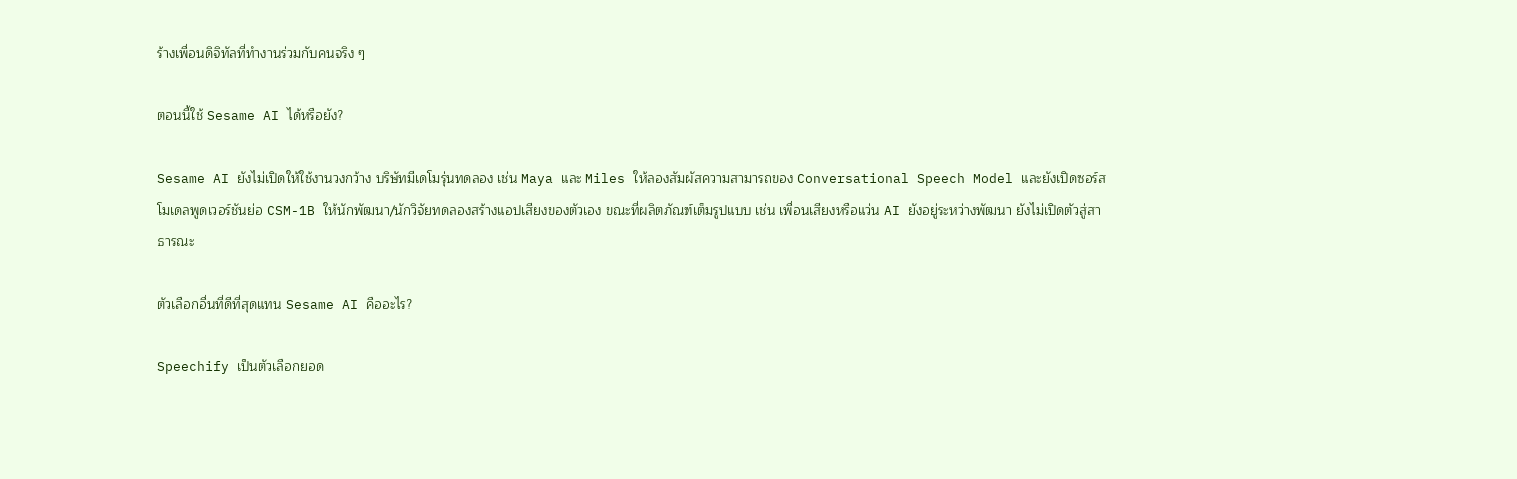ร้างเพื่อนดิจิทัลที่ทำงานร่วมกับคนจริง ๆ

ตอนนี้ใช้ Sesame AI ได้หรือยัง?

Sesame AI ยังไม่เปิดให้ใช้งานวงกว้าง บริษัทมีเดโมรุ่นทดลอง เช่น Maya และ Miles ให้ลองสัมผัสความสามารถของ Conversational Speech Model และยังเปิดซอร์สโมเดลพูดเวอร์ชันย่อ CSM-1B ให้นักพัฒนา/นักวิจัยทดลองสร้างแอปเสียงของตัวเอง ขณะที่ผลิตภัณฑ์เต็มรูปแบบ เช่น เพื่อนเสียงหรือแว่น AI ยังอยู่ระหว่างพัฒนา ยังไม่เปิดตัวสู่สาธารณะ

ตัวเลือกอื่นที่ดีที่สุดแทน Sesame AI คืออะไร?

Speechify เป็นตัวเลือกยอด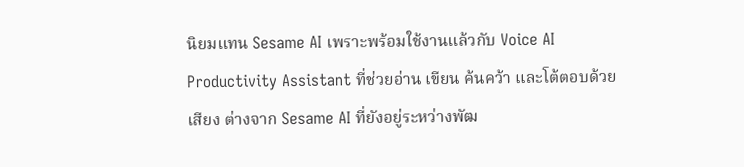นิยมแทน Sesame AI เพราะพร้อมใช้งานแล้วกับ Voice AI Productivity Assistant ที่ช่วยอ่าน เขียน ค้นคว้า และโต้ตอบด้วยเสียง ต่างจาก Sesame AI ที่ยังอยู่ระหว่างพัฒ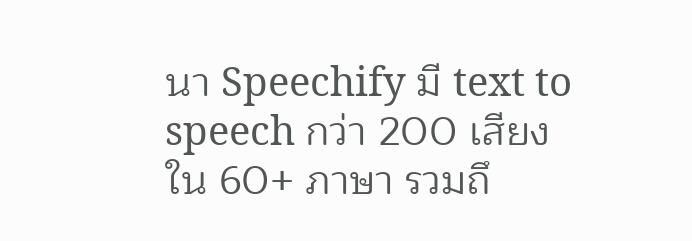นา Speechify มี text to speech กว่า 200 เสียง ใน 60+ ภาษา รวมถึ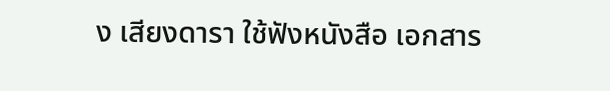ง เสียงดารา ใช้ฟังหนังสือ เอกสาร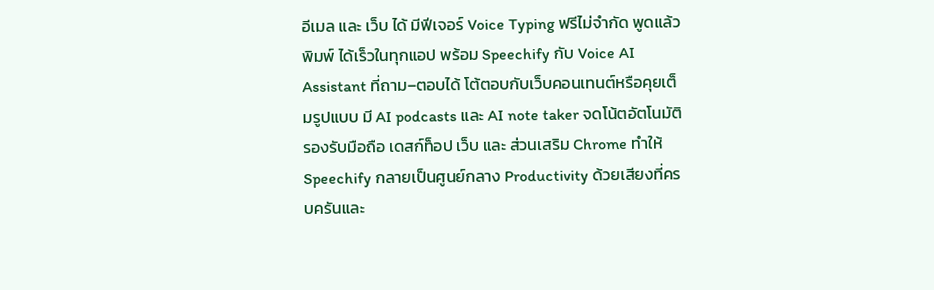อีเมล และ เว็บ ได้ มีฟีเจอร์ Voice Typing ฟรีไม่จำกัด พูดแล้วพิมพ์ ได้เร็วในทุกแอป พร้อม Speechify กับ Voice AI Assistant ที่ถาม–ตอบได้ โต้ตอบกับเว็บคอนเทนต์หรือคุยเต็มรูปแบบ มี AI podcasts และ AI note taker จดโน้ตอัตโนมัติ รองรับมือถือ เดสก์ท็อป เว็บ และ ส่วนเสริม Chrome ทำให้ Speechify กลายเป็นศูนย์กลาง Productivity ด้วยเสียงที่ครบครันและ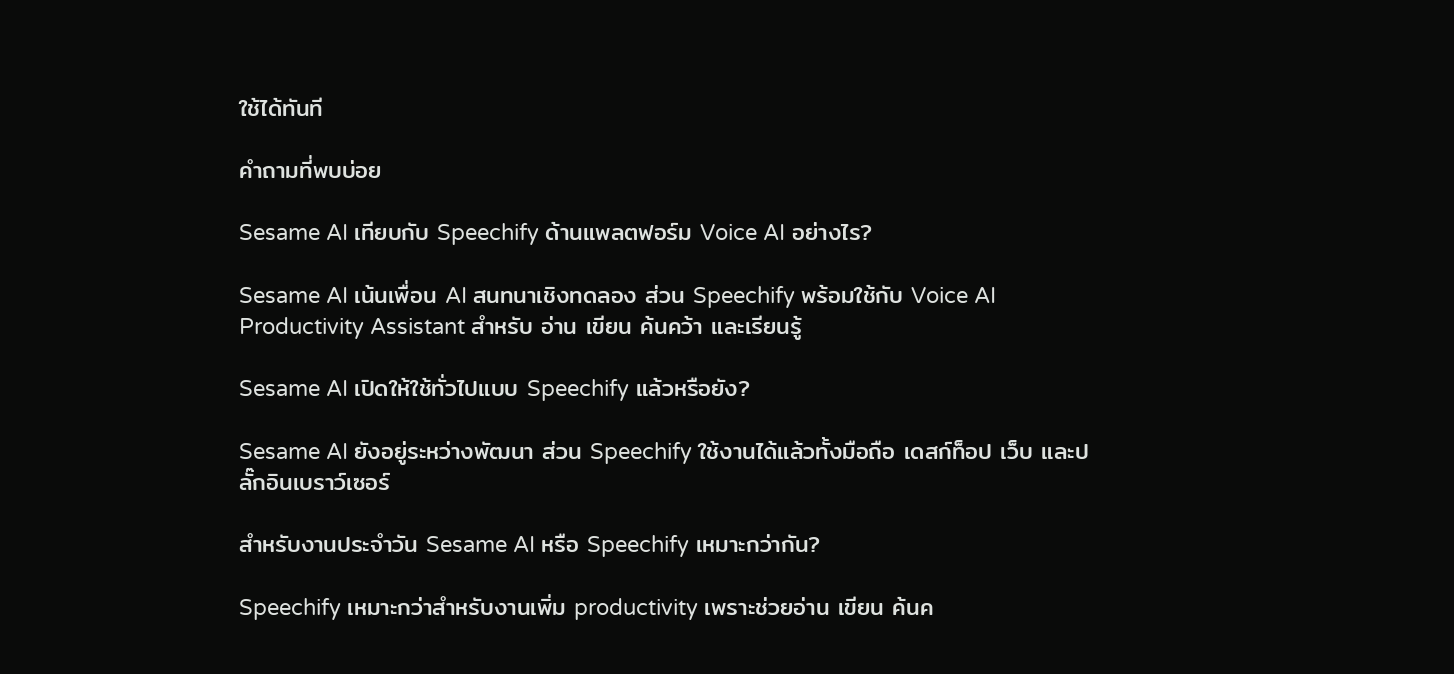ใช้ได้ทันที

คำถามที่พบบ่อย

Sesame AI เทียบกับ Speechify ด้านแพลตฟอร์ม Voice AI อย่างไร?

Sesame AI เน้นเพื่อน AI สนทนาเชิงทดลอง ส่วน Speechify พร้อมใช้กับ Voice AI Productivity Assistant สำหรับ อ่าน เขียน ค้นคว้า และเรียนรู้

Sesame AI เปิดให้ใช้ทั่วไปแบบ Speechify แล้วหรือยัง?

Sesame AI ยังอยู่ระหว่างพัฒนา ส่วน Speechify ใช้งานได้แล้วทั้งมือถือ เดสก์ท็อป เว็บ และปลั๊กอินเบราว์เซอร์

สำหรับงานประจำวัน Sesame AI หรือ Speechify เหมาะกว่ากัน?

Speechify เหมาะกว่าสำหรับงานเพิ่ม productivity เพราะช่วยอ่าน เขียน ค้นค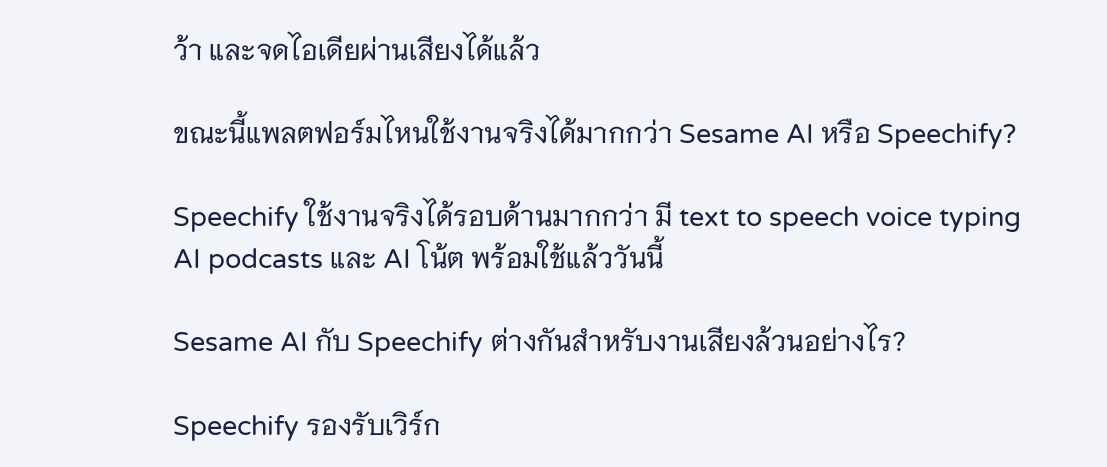ว้า และจดไอเดียผ่านเสียงได้แล้ว

ขณะนี้แพลตฟอร์มไหนใช้งานจริงได้มากกว่า Sesame AI หรือ Speechify?

Speechify ใช้งานจริงได้รอบด้านมากกว่า มี text to speech voice typing AI podcasts และ AI โน้ต พร้อมใช้แล้ววันนี้

Sesame AI กับ Speechify ต่างกันสำหรับงานเสียงล้วนอย่างไร?

Speechify รองรับเวิร์ก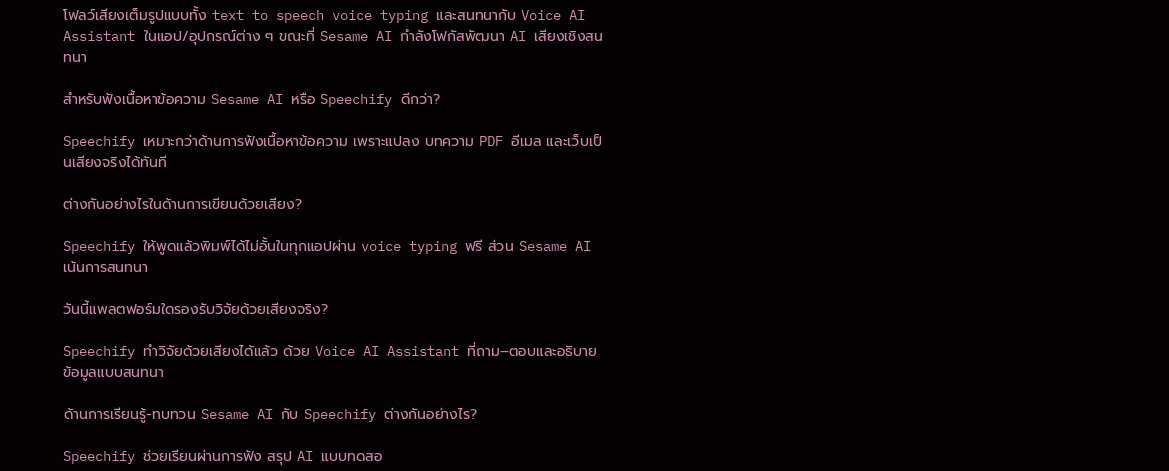โฟลว์เสียงเต็มรูปแบบทั้ง text to speech voice typing และสนทนากับ Voice AI Assistant ในแอป/อุปกรณ์ต่าง ๆ ขณะที่ Sesame AI กำลังโฟกัสพัฒนา AI เสียงเชิงสนทนา

สำหรับฟังเนื้อหาข้อความ Sesame AI หรือ Speechify ดีกว่า?

Speechify เหมาะกว่าด้านการฟังเนื้อหาข้อความ เพราะแปลง บทความ PDF อีเมล และเว็บเป็นเสียงจริงได้ทันที

ต่างกันอย่างไรในด้านการเขียนด้วยเสียง?

Speechify ให้พูดแล้วพิมพ์ได้ไม่อั้นในทุกแอปผ่าน voice typing ฟรี ส่วน Sesame AI เน้นการสนทนา

วันนี้แพลตฟอร์มใดรองรับวิจัยด้วยเสียงจริง?

Speechify ทำวิจัยด้วยเสียงได้แล้ว ด้วย Voice AI Assistant ที่ถาม–ตอบและอธิบายข้อมูลแบบสนทนา

ด้านการเรียนรู้-ทบทวน Sesame AI กับ Speechify ต่างกันอย่างไร?

Speechify ช่วยเรียนผ่านการฟัง สรุป AI แบบทดสอ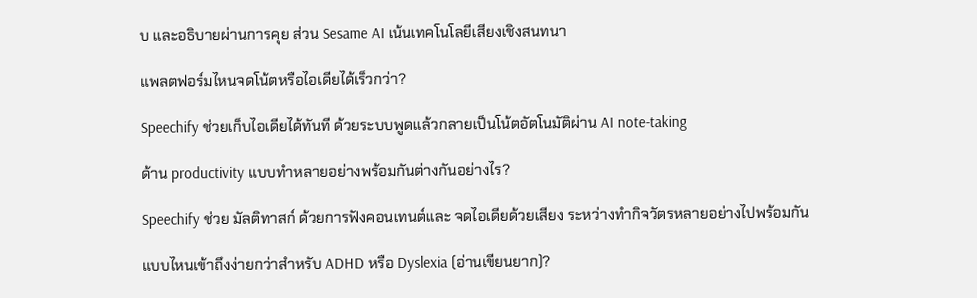บ และอธิบายผ่านการคุย ส่วน Sesame AI เน้นเทคโนโลยีเสียงเชิงสนทนา

แพลตฟอร์มไหนจดโน้ตหรือไอเดียได้เร็วกว่า?

Speechify ช่วยเก็บไอเดียได้ทันที ด้วยระบบพูดแล้วกลายเป็นโน้ตอัตโนมัติผ่าน AI note-taking

ด้าน productivity แบบทำหลายอย่างพร้อมกันต่างกันอย่างไร?

Speechify ช่วย มัลติทาสก์ ด้วยการฟังคอนเทนต์และ จดไอเดียด้วยเสียง ระหว่างทำกิจวัตรหลายอย่างไปพร้อมกัน

แบบไหนเข้าถึงง่ายกว่าสำหรับ ADHD หรือ Dyslexia (อ่านเขียนยาก)?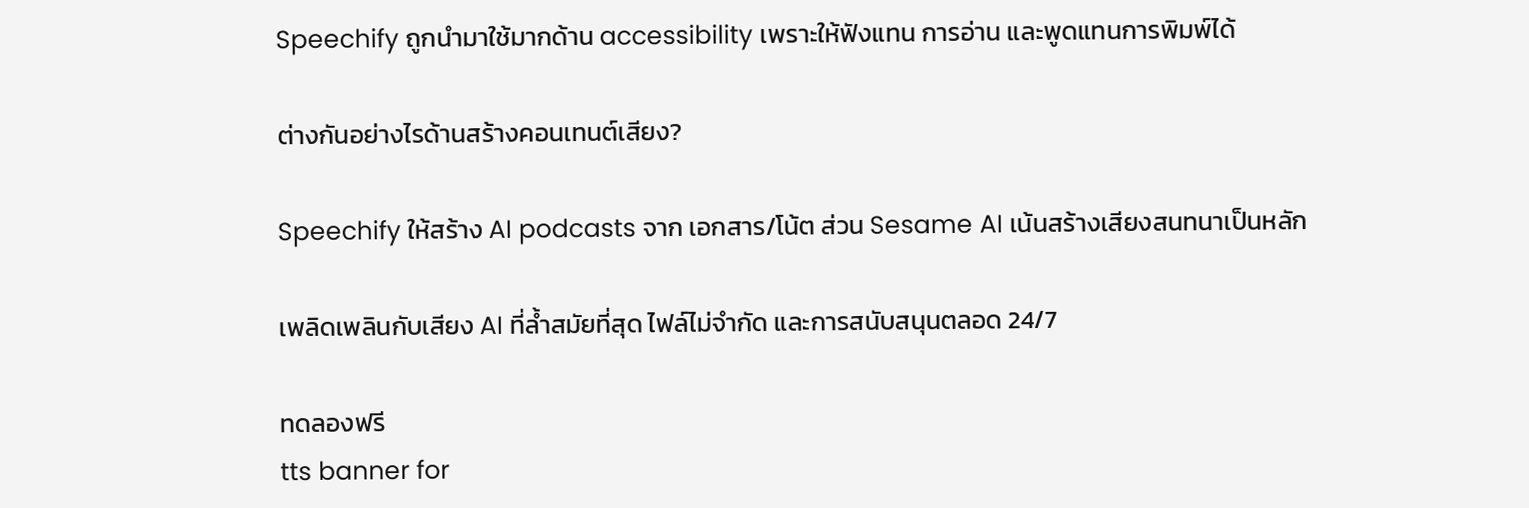Speechify ถูกนำมาใช้มากด้าน accessibility เพราะให้ฟังแทน การอ่าน และพูดแทนการพิมพ์ได้

ต่างกันอย่างไรด้านสร้างคอนเทนต์เสียง?

Speechify ให้สร้าง AI podcasts จาก เอกสาร/โน้ต ส่วน Sesame AI เน้นสร้างเสียงสนทนาเป็นหลัก

เพลิดเพลินกับเสียง AI ที่ล้ำสมัยที่สุด ไฟล์ไม่จำกัด และการสนับสนุนตลอด 24/7

ทดลองฟรี
tts banner for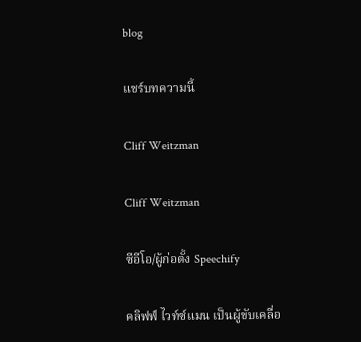blog

แชร์บทความนี้

Cliff Weitzman

Cliff Weitzman

ซีอีโอ/ผู้ก่อตั้ง Speechify

คลิฟฟ์ ไวท์ซ์แมน เป็นผู้ขับเคลื่อ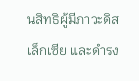นสิทธิผู้มีภาวะดิสเล็กเซีย และดำรง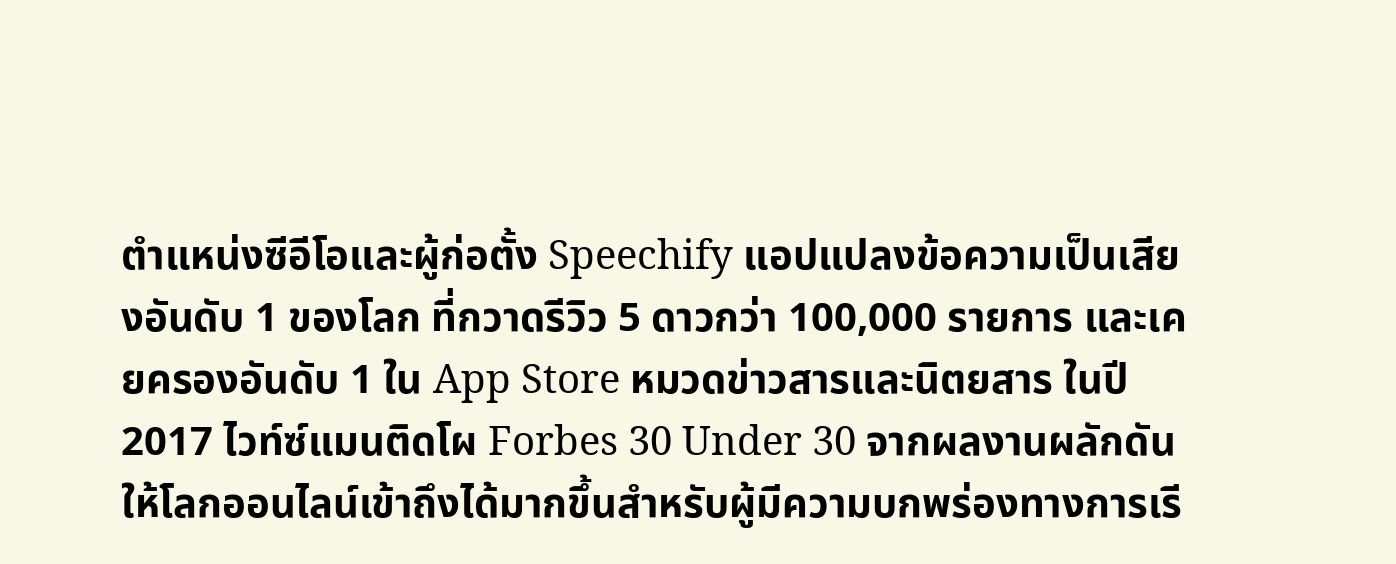ตำแหน่งซีอีโอและผู้ก่อตั้ง Speechify แอปแปลงข้อความเป็นเสียงอันดับ 1 ของโลก ที่กวาดรีวิว 5 ดาวกว่า 100,000 รายการ และเคยครองอันดับ 1 ใน App Store หมวดข่าวสารและนิตยสาร ในปี 2017 ไวท์ซ์แมนติดโผ Forbes 30 Under 30 จากผลงานผลักดันให้โลกออนไลน์เข้าถึงได้มากขึ้นสำหรับผู้มีความบกพร่องทางการเรี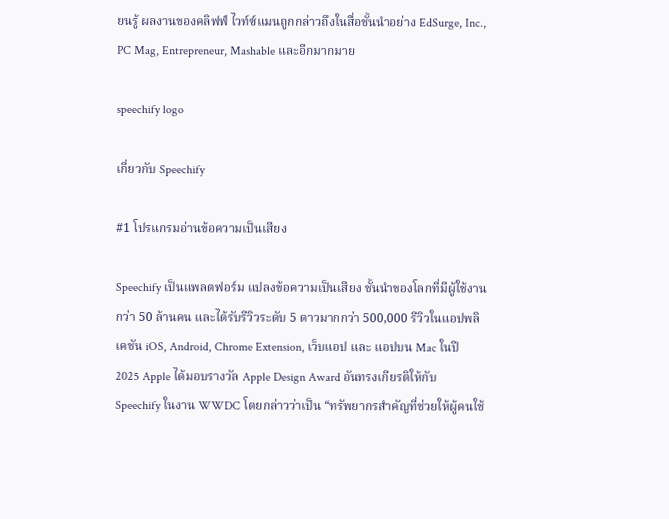ยนรู้ ผลงานของคลิฟฟ์ ไวท์ซ์แมนถูกกล่าวถึงในสื่อชั้นนำอย่าง EdSurge, Inc., PC Mag, Entrepreneur, Mashable และอีกมากมาย

speechify logo

เกี่ยวกับ Speechify

#1 โปรแกรมอ่านข้อความเป็นเสียง

Speechify เป็นแพลตฟอร์ม แปลงข้อความเป็นเสียง ชั้นนำของโลกที่มีผู้ใช้งานกว่า 50 ล้านคน และได้รับรีวิวระดับ 5 ดาวมากกว่า 500,000 รีวิวในแอปพลิเคชัน iOS, Android, Chrome Extension, เว็บแอป และ แอปบน Mac ในปี 2025 Apple ได้มอบรางวัล Apple Design Award อันทรงเกียรติให้กับ Speechify ในงาน WWDC โดยกล่าวว่าเป็น “ทรัพยากรสำคัญที่ช่วยให้ผู้คนใช้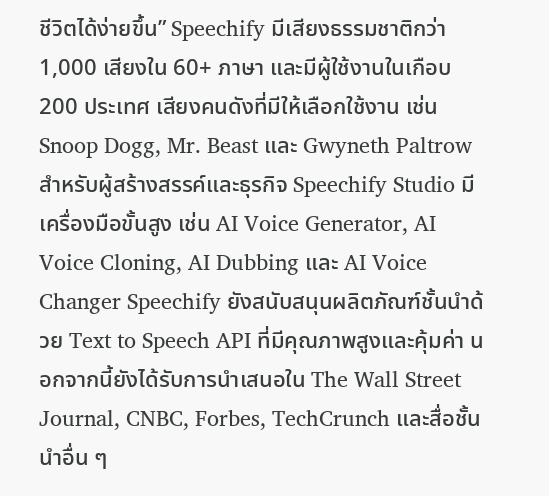ชีวิตได้ง่ายขึ้น” Speechify มีเสียงธรรมชาติกว่า 1,000 เสียงใน 60+ ภาษา และมีผู้ใช้งานในเกือบ 200 ประเทศ เสียงคนดังที่มีให้เลือกใช้งาน เช่น Snoop Dogg, Mr. Beast และ Gwyneth Paltrow สำหรับผู้สร้างสรรค์และธุรกิจ Speechify Studio มีเครื่องมือขั้นสูง เช่น AI Voice Generator, AI Voice Cloning, AI Dubbing และ AI Voice Changer Speechify ยังสนับสนุนผลิตภัณฑ์ชั้นนำด้วย Text to Speech API ที่มีคุณภาพสูงและคุ้มค่า นอกจากนี้ยังได้รับการนำเสนอใน The Wall Street Journal, CNBC, Forbes, TechCrunch และสื่อชั้นนำอื่น ๆ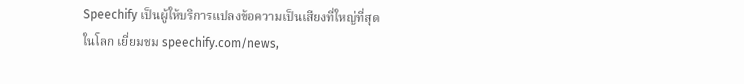Speechify เป็นผู้ให้บริการแปลงข้อความเป็นเสียงที่ใหญ่ที่สุดในโลก เยี่ยมชม speechify.com/news,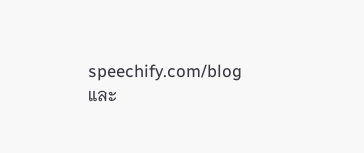speechify.com/blog และ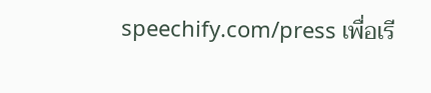speechify.com/press เพื่อเรี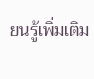ยนรู้เพิ่มเติม